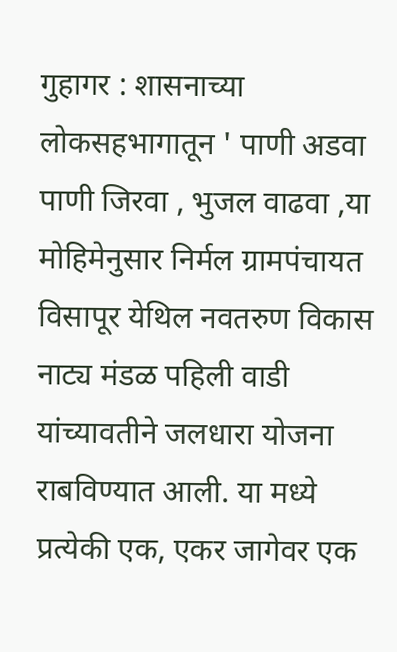गुहागर : शासनाच्या लोकसहभागातून ' पाणी अडवा पाणी जिरवा , भुजल वाढवा ,या मोहिमेनुसार निर्मल ग्रामपंचायत विसापूर येथिल नवतरुण विकास नाट्य मंडळ पहिली वाडी यांच्यावतीने जलधारा योजना राबविण्यात आली. या मध्ये प्रत्येकी एक, एकर जागेवर एक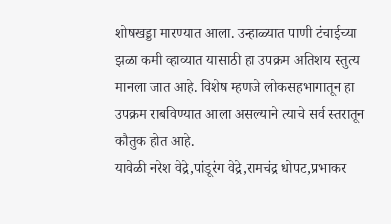शोषखड्डा मारण्यात आला. उन्हाळ्यात पाणी टंचाईच्या झळा कमी व्हाव्यात यासाठी हा उपक्रम अतिशय स्तुत्य मानला जात आहे. विशेष म्हणजे लोकसहभागातून हा उपक्रम राबविण्यात आला असल्याने त्याचे सर्व स्तरातून कौतुक होत आहे.
यावेळी नरेश वेद्रे,पांडूरंग वेद्रे,रामचंद्र धोपट,प्रभाकर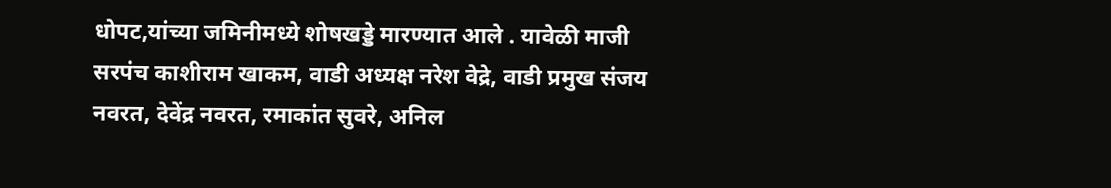धोपट,यांच्या जमिनीमध्ये शोषखड्डे मारण्यात आले . यावेळी माजी सरपंच काशीराम खाकम, वाडी अध्यक्ष नरेश वेद्रे, वाडी प्रमुख संजय नवरत, देवेंद्र नवरत, रमाकांत सुवरे, अनिल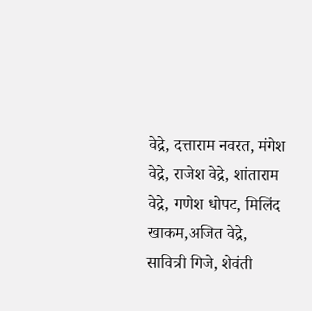वेद्रे, दत्ताराम नवरत, मंगेश वेद्रे, राजेश वेद्रे, शांताराम वेद्रे, गणेश धोपट, मिलिंद खाकम,अजित वेद्रे, सावित्री गिजे, शेवंती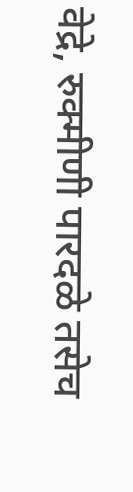वेद्रे, रुक्मीणी पारदळे तसेच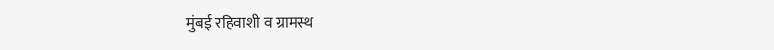मुंबई रहिवाशी व ग्रामस्थ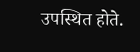उपस्थित होते.